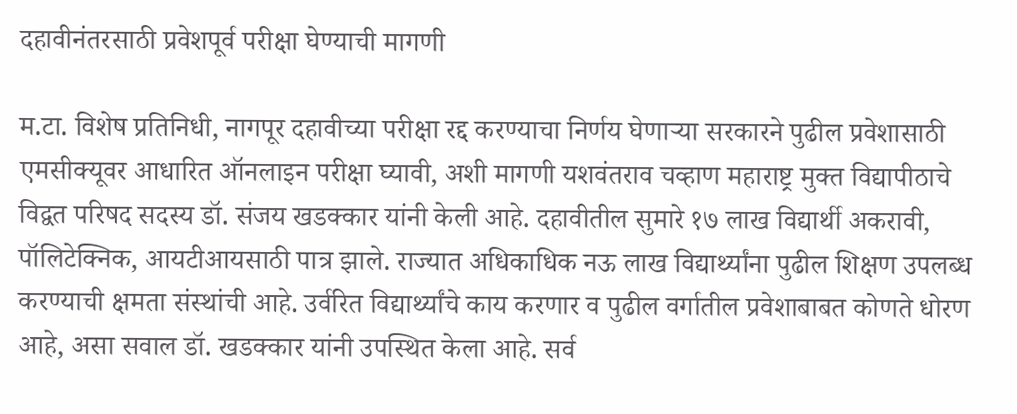दहावीनंतरसाठी प्रवेशपूर्व परीक्षा घेण्याची मागणी

म.टा. विशेष प्रतिनिधी, नागपूर दहावीच्या परीक्षा रद्द करण्याचा निर्णय घेणाऱ्या सरकारने पुढील प्रवेशासाठी एमसीक्यूवर आधारित ऑनलाइन परीक्षा घ्यावी, अशी मागणी यशवंतराव चव्हाण महाराष्ट्र मुक्त विद्यापीठाचे विद्वत परिषद सदस्य डॉ. संजय खडक्कार यांनी केली आहे. दहावीतील सुमारे १७ लाख विद्यार्थी अकरावी, पॉलिटेक्निक, आयटीआयसाठी पात्र झाले. राज्यात अधिकाधिक नऊ लाख विद्यार्थ्यांना पुढील शिक्षण उपलब्ध करण्याची क्षमता संस्थांची आहे. उर्वरित विद्यार्थ्यांचे काय करणार व पुढील वर्गातील प्रवेशाबाबत कोणते धोरण आहे, असा सवाल डॉ. खडक्कार यांनी उपस्थित केला आहे. सर्व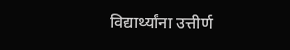विद्यार्थ्यांना उत्तीर्ण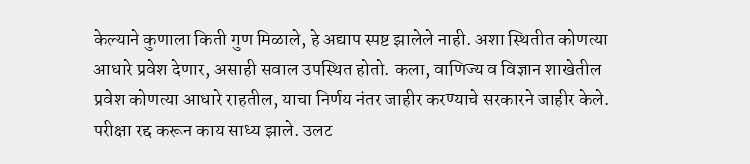केल्याने कुणाला किती गुण मिळाले, हे अद्याप स्पष्ट झालेले नाही. अशा स्थितीत कोणत्या आधारे प्रवेश देणार, असाही सवाल उपस्थित होतो. कला, वाणिज्य व विज्ञान शाखेतील प्रवेश कोणत्या आधारे राहतील, याचा निर्णय नंतर जाहीर करण्याचे सरकारने जाहीर केले. परीक्षा रद्द करून काय साध्य झाले. उलट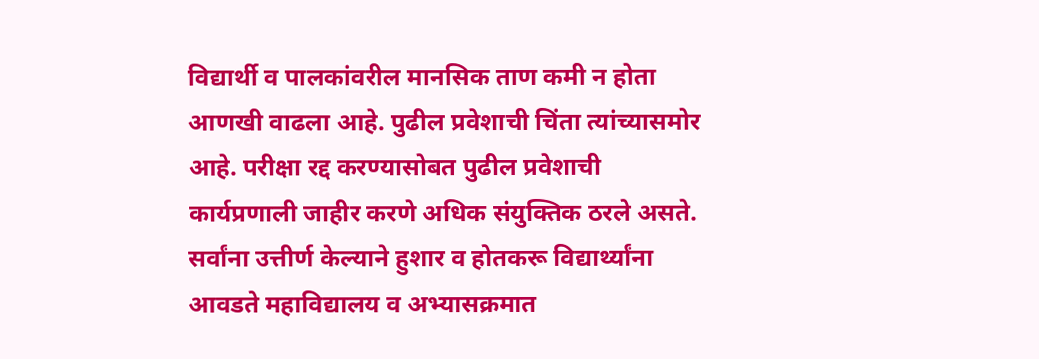विद्यार्थी व पालकांवरील मानसिक ताण कमी न होता आणखी वाढला आहे. पुढील प्रवेशाची चिंता त्यांच्यासमोर आहे. परीक्षा रद्द करण्यासोबत पुढील प्रवेशाची कार्यप्रणाली जाहीर करणे अधिक संयुक्तिक ठरले असते. सर्वांना उत्तीर्ण केल्याने हुशार व होतकरू विद्यार्थ्यांना आवडते महाविद्यालय व अभ्यासक्रमात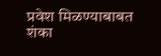प्रवेश मिळण्याबाबत शंका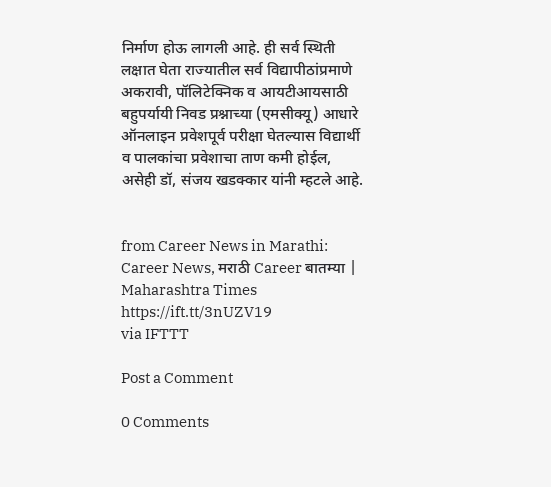निर्माण होऊ लागली आहे. ही सर्व स्थिती लक्षात घेता राज्यातील सर्व विद्यापीठांप्रमाणे अकरावी, पॉलिटेक्निक व आयटीआयसाठी बहुपर्यायी निवड प्रश्नाच्या (एमसीक्यू) आधारे ऑनलाइन प्रवेशपूर्व परीक्षा घेतल्यास विद्यार्थी व पालकांचा प्रवेशाचा ताण कमी होईल, असेही डॉ, संजय खडक्कार यांनी म्हटले आहे.


from Career News in Marathi: Career News, मराठी Career बातम्या | Maharashtra Times https://ift.tt/3nUZV19
via IFTTT

Post a Comment

0 Comments